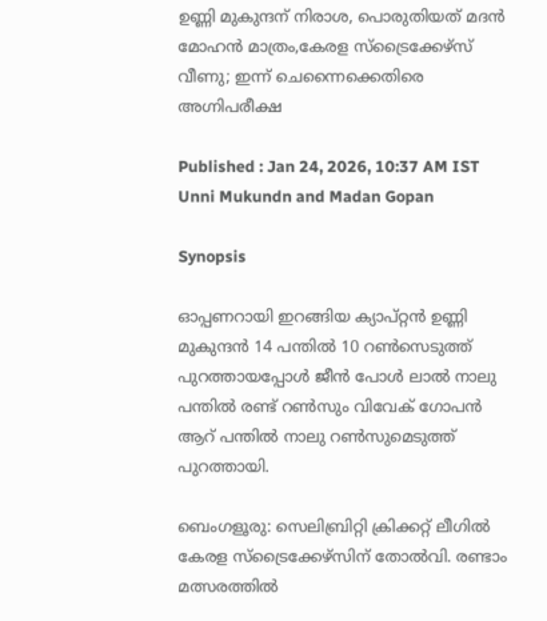ഉണ്ണി മുകുന്ദന് നിരാശ, പൊരുതിയത് മദൻ മോഹൻ മാത്രം,കേരള സ്ട്രൈക്കേഴ്സ് വീണു; ഇന്ന് ചെന്നൈക്കെതിരെ അഗ്നിപരീക്ഷ

Published : Jan 24, 2026, 10:37 AM IST
Unni Mukundn and Madan Gopan

Synopsis

ഓപ്പണറായി ഇറങ്ങിയ ക്യാപ്റ്റൻ ഉണ്ണി മുകുന്ദൻ 14 പന്തില്‍ 10 റണ്‍സെടുത്ത് പുറത്തായപ്പോള്‍ ജീന്‍ പോള്‍ ലാല്‍ നാലു പന്തില്‍ രണ്ട് റണ്‍സും വിവേക് ഗോപന്‍ ആറ് പന്തില്‍ നാലു റണ്‍സുമെടുത്ത് പുറത്തായി.

ബെംഗളൂരു: സെലിബ്രിറ്റി ക്രിക്കറ്റ് ലീഗില്‍ കേരള സ്ട്രൈക്കേഴ്സിന് തോല്‍വി. രണ്ടാം മത്സരത്തില്‍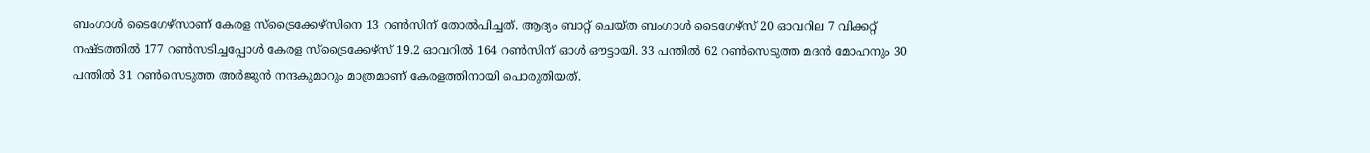ബംഗാള്‍ ടൈഗേഴ്സാണ് കേരള സ്ട്രൈക്കേഴ്സിനെ 13 റണ്‍സിന് തോല്‍പിച്ചത്. ആദ്യം ബാറ്റ് ചെയ്ത ബംഗാള്‍ ടൈഗേഴ്സ് 20 ഓവറില‍ 7 വിക്കറ്റ് നഷ്ടത്തില്‍ 177 റണ്‍സടിച്ചപ്പോള്‍ കേരള സ്ട്രൈക്കേഴ്സ് 19.2 ഓവറില്‍ 164 റണ്‍സിന് ഓള്‍ ഔട്ടായി. 33 പന്തില്‍ 62 റണ്‍സെടുത്ത മദന്‍ മോഹനും 30 പന്തില്‍ 31 റണ്‍സെടുത്ത അര്‍ജുന്‍ നന്ദകുമാറും മാത്രമാണ് കേരളത്തിനായി പൊരുതിയത്.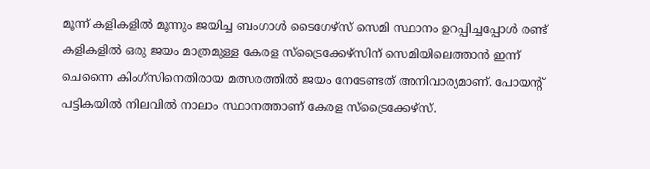മൂന്ന് കളികളില്‍ മൂന്നും ജയിച്ച ബംഗാൾ ടൈഗേഴ്സ് സെമി സ്ഥാനം ഉറപ്പിച്ചപ്പോള്‍ രണ്ട് കളികളില്‍ ഒരു ജയം മാത്രമുള്ള കേരള സ്ട്രൈക്കേഴ്സിന് സെമിയിലെത്താന്‍ ഇന്ന് ചെന്നൈ കിംഗ്സിനെതിരായ മത്സരത്തില്‍ ജയം നേടേണ്ടത് അനിവാര്യമാണ്. പോയന്‍റ് പട്ടികയില്‍ നിലവില്‍ നാലാം സ്ഥാനത്താണ് കേരള സ്ട്രൈക്കേഴ്സ്.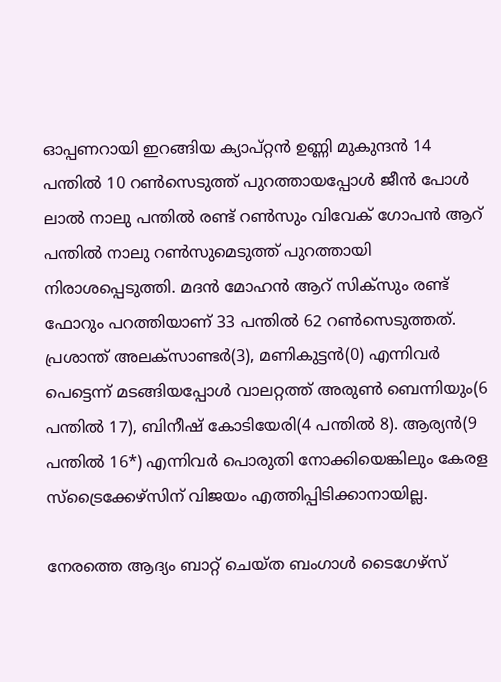ഓപ്പണറായി ഇറങ്ങിയ ക്യാപ്റ്റൻ ഉണ്ണി മുകുന്ദൻ 14 പന്തില്‍ 10 റണ്‍സെടുത്ത് പുറത്തായപ്പോള്‍ ജീന്‍ പോള്‍ ലാല്‍ നാലു പന്തില്‍ രണ്ട് റണ്‍സും വിവേക് ഗോപന്‍ ആറ് പന്തില്‍ നാലു റണ്‍സുമെടുത്ത് പുറത്തായി നിരാശപ്പെടുത്തി. മദന്‍ മോഹന്‍ ആറ് സിക്സും രണ്ട് ഫോറും പറത്തിയാണ് 33 പന്തില്‍ 62 റണ്‍സെടുത്തത്. പ്രശാന്ത് അലക്സാണ്ടര്‍(3), മണികുട്ടന്‍(0) എന്നിവര്‍ പെട്ടെന്ന് മടങ്ങിയപ്പോള്‍ വാലറ്റത്ത് അരുണ്‍ ബെന്നിയും(6 പന്തില്‍ 17), ബിനീഷ് കോടിയേരി(4 പന്തില്‍ 8). ആര്യൻ(9 പന്തില്‍ 16*) എന്നിവര്‍ പൊരുതി നോക്കിയെങ്കിലും കേരള സ്ട്രൈക്കേഴ്സിന് വിജയം എത്തിപ്പിടിക്കാനായില്ല.

നേരത്തെ ആദ്യം ബാറ്റ് ചെയ്ത ബംഗാള്‍ ടൈഗേഴ്സ്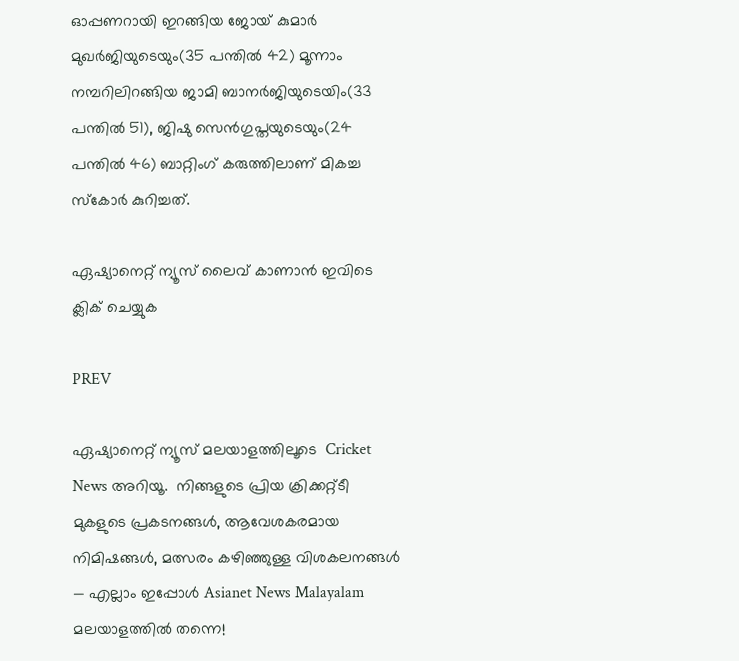ഓപ്പണറായി ഇറങ്ങിയ ജോയ് കുമാര്‍ മുഖര്‍ജിയുടെയും(35 പന്തില്‍ 42) മൂന്നാം നമ്പറിലിറങ്ങിയ ജാമി ബാനര്‍ജിയുടെയിം(33 പന്തില്‍ 51), ജിഷു സെന്‍ഗുപ്തയുടെയും(24 പന്തില്‍ 46) ബാറ്റിംഗ് കരുത്തിലാണ് മികച്ച സ്കോര്‍ കുറിച്ചത്.

ഏഷ്യാനെറ്റ് ന്യൂസ് ലൈവ് കാണാന്‍ ഇവിടെ ക്ലിക് ചെയ്യുക

PREV

ഏഷ്യാനെറ്റ് ന്യൂസ് മലയാളത്തിലൂടെ  Cricket News അറിയൂ.  നിങ്ങളുടെ പ്രിയ ക്രിക്കറ്റ്ടീ മുകളുടെ പ്രകടനങ്ങൾ, ആവേശകരമായ നിമിഷങ്ങൾ, മത്സരം കഴിഞ്ഞുള്ള വിശകലനങ്ങൾ — എല്ലാം ഇപ്പോൾ Asianet News Malayalam മലയാളത്തിൽ തന്നെ!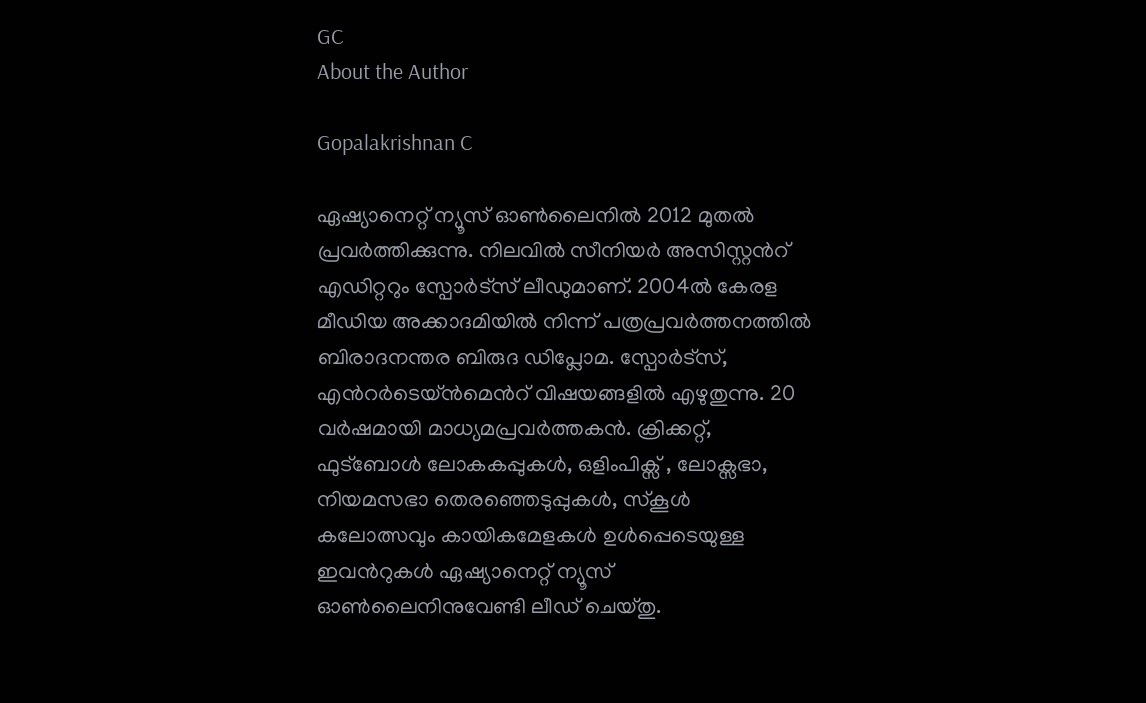GC
About the Author

Gopalakrishnan C

ഏഷ്യാനെറ്റ് ന്യൂസ് ഓണ്‍ലൈനില്‍ 2012 മുതല്‍ പ്രവര്‍ത്തിക്കുന്നു. നിലവില്‍ സീനിയര്‍ അസിസ്റ്റന്‍റ് എഡിറ്ററും സ്പോർട്സ് ലീഡുമാണ്. 2004ൽ കേരള മീഡിയ അക്കാദമിയില്‍ നിന്ന് പത്രപ്രവര്‍ത്തനത്തില്‍ ബിരാദനന്തര ബിരുദ ഡിപ്ലോമ. സ്പോര്‍ട്സ്, എന്‍റര്‍ടെയ്ൻമെന്‍റ് വിഷയങ്ങളില്‍ എഴുതുന്നു. 20 വര്‍ഷമായി മാധ്യമപ്രവര്‍ത്തകൻ. ക്രിക്കറ്റ്, ഫുട്ബോള്‍ ലോകകപ്പുകൾ, ഒളിംപിക്സ് , ലോക്സഭാ, നിയമസഭാ തെരഞ്ഞെടുപ്പുകള്‍, സ്കൂള്‍ കലോത്സവും കായികമേളകള്‍ ഉള്‍പ്പെടെയുള്ള ഇവന്‍റുകള്‍ ഏഷ്യാനെറ്റ് ന്യൂസ് ഓണ്‍ലൈനിനുവേണ്ടി ലീഡ് ചെയ്തു.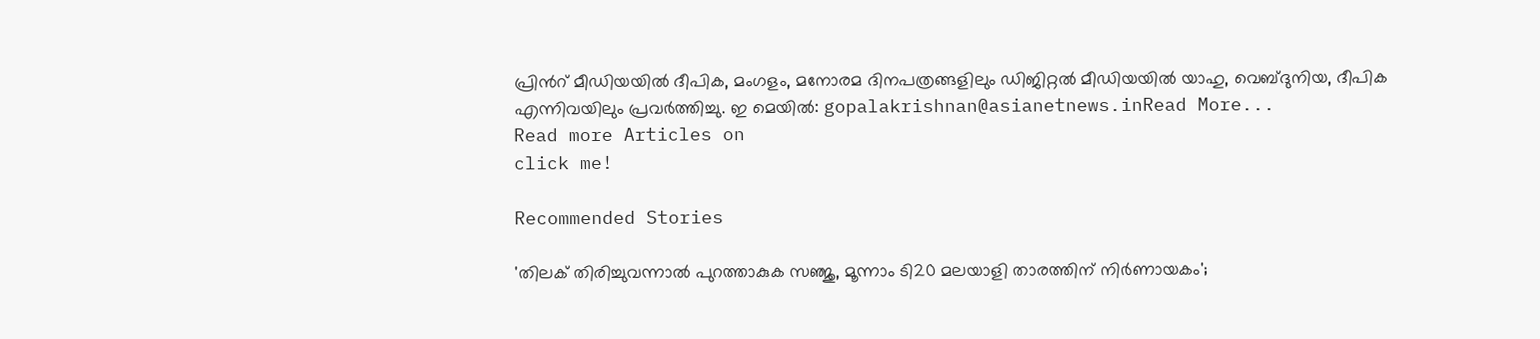പ്രിന്‍റ് മീഡിയയില്‍ ദീപിക, മംഗളം, മനോരമ ദിനപത്രങ്ങളിലും ഡിജിറ്റൽ മീഡിയയില്‍ യാഹു, വെബ്ദുനിയ, ദീപിക എന്നിവയിലും പ്രവര്‍ത്തിച്ചു. ഇ മെയില്‍: gopalakrishnan@asianetnews.inRead More...
Read more Articles on
click me!

Recommended Stories

'തിലക് തിരിച്ചുവന്നാൽ പുറത്താകുക സഞ്ജു, മൂന്നാം ടി20 മലയാളി താരത്തിന് നിർണായകം';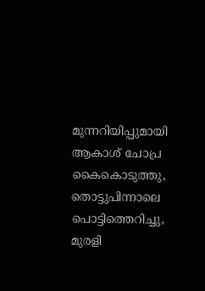മുന്നറിയിപ്പുമായി ആകാശ് ചോപ്ര
കൈകൊടുത്തു, തൊട്ടുപിന്നാലെ പൊട്ടിത്തെറിച്ചു, മുരളി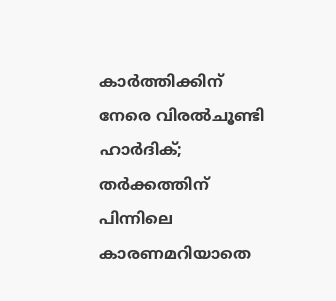കാർത്തിക്കിന് നേരെ വിരൽചൂണ്ടി ഹാർദിക്; തര്‍ക്കത്തിന് പിന്നിലെ കാരണമറിയാതെ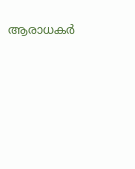ആരാധകര്‍